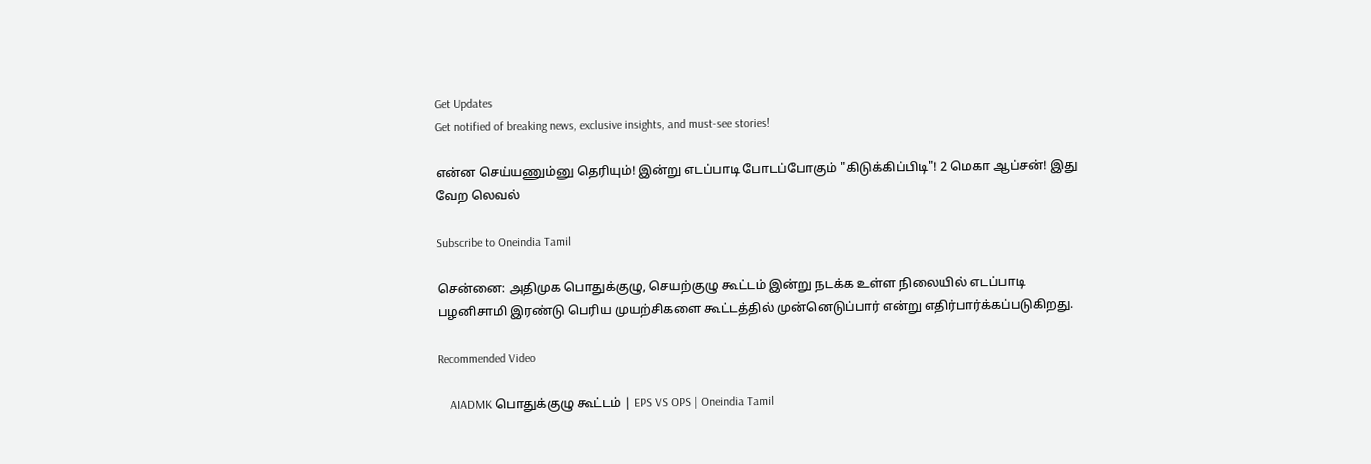Get Updates
Get notified of breaking news, exclusive insights, and must-see stories!

என்ன செய்யணும்னு தெரியும்! இன்று எடப்பாடி போடப்போகும் "கிடுக்கிப்பிடி"! 2 மெகா ஆப்சன்! இது வேற லெவல்

Subscribe to Oneindia Tamil

சென்னை: அதிமுக பொதுக்குழு, செயற்குழு கூட்டம் இன்று நடக்க உள்ள நிலையில் எடப்பாடி பழனிசாமி இரண்டு பெரிய முயற்சிகளை கூட்டத்தில் முன்னெடுப்பார் என்று எதிர்பார்க்கப்படுகிறது.

Recommended Video

    AIADMK பொதுக்குழு கூட்டம் | EPS VS OPS | Oneindia Tamil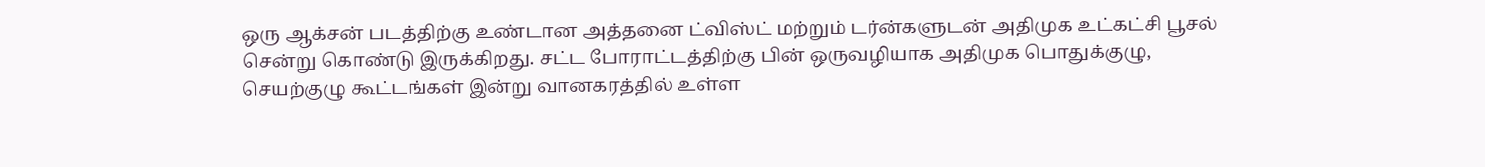ஒரு ஆக்சன் படத்திற்கு உண்டான அத்தனை ட்விஸ்ட் மற்றும் டர்ன்களுடன் அதிமுக உட்கட்சி பூசல் சென்று கொண்டு இருக்கிறது. சட்ட போராட்டத்திற்கு பின் ஒருவழியாக அதிமுக பொதுக்குழு, செயற்குழு கூட்டங்கள் இன்று வானகரத்தில் உள்ள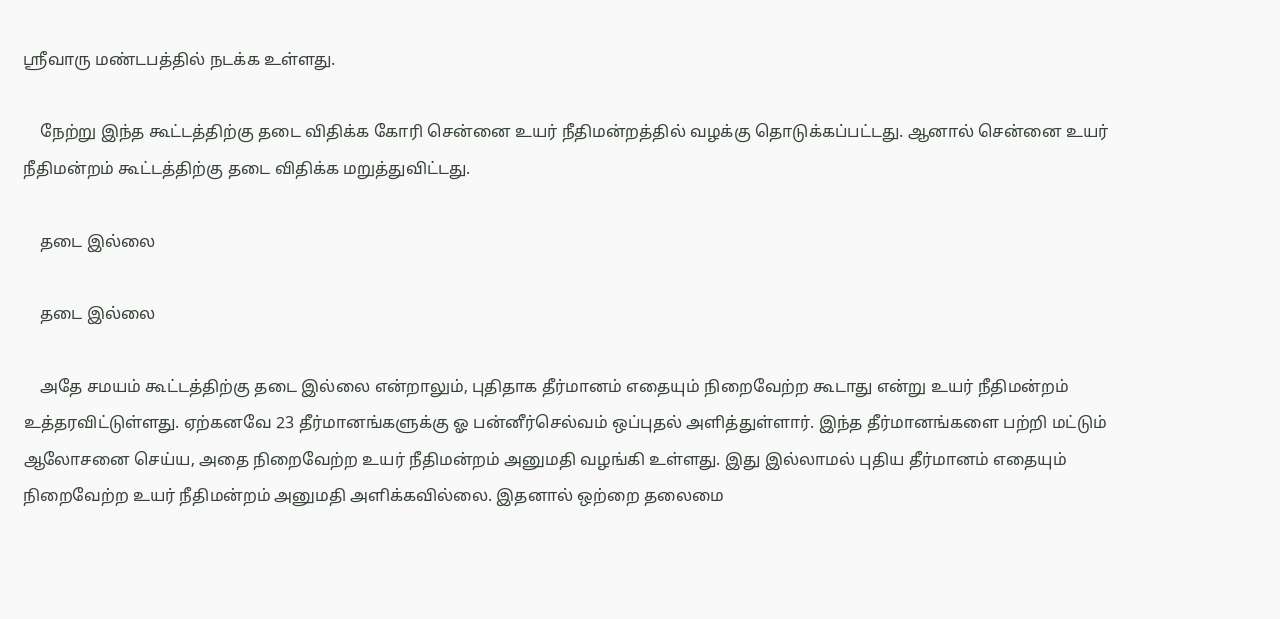ஸ்ரீவாரு மண்டபத்தில் நடக்க உள்ளது.

    நேற்று இந்த கூட்டத்திற்கு தடை விதிக்க கோரி சென்னை உயர் நீதிமன்றத்தில் வழக்கு தொடுக்கப்பட்டது. ஆனால் சென்னை உயர் நீதிமன்றம் கூட்டத்திற்கு தடை விதிக்க மறுத்துவிட்டது.

    தடை இல்லை

    தடை இல்லை

    அதே சமயம் கூட்டத்திற்கு தடை இல்லை என்றாலும், புதிதாக தீர்மானம் எதையும் நிறைவேற்ற கூடாது என்று உயர் நீதிமன்றம் உத்தரவிட்டுள்ளது. ஏற்கனவே 23 தீர்மானங்களுக்கு ஓ பன்னீர்செல்வம் ஒப்புதல் அளித்துள்ளார். இந்த தீர்மானங்களை பற்றி மட்டும் ஆலோசனை செய்ய, அதை நிறைவேற்ற உயர் நீதிமன்றம் அனுமதி வழங்கி உள்ளது. இது இல்லாமல் புதிய தீர்மானம் எதையும் நிறைவேற்ற உயர் நீதிமன்றம் அனுமதி அளிக்கவில்லை. இதனால் ஒற்றை தலைமை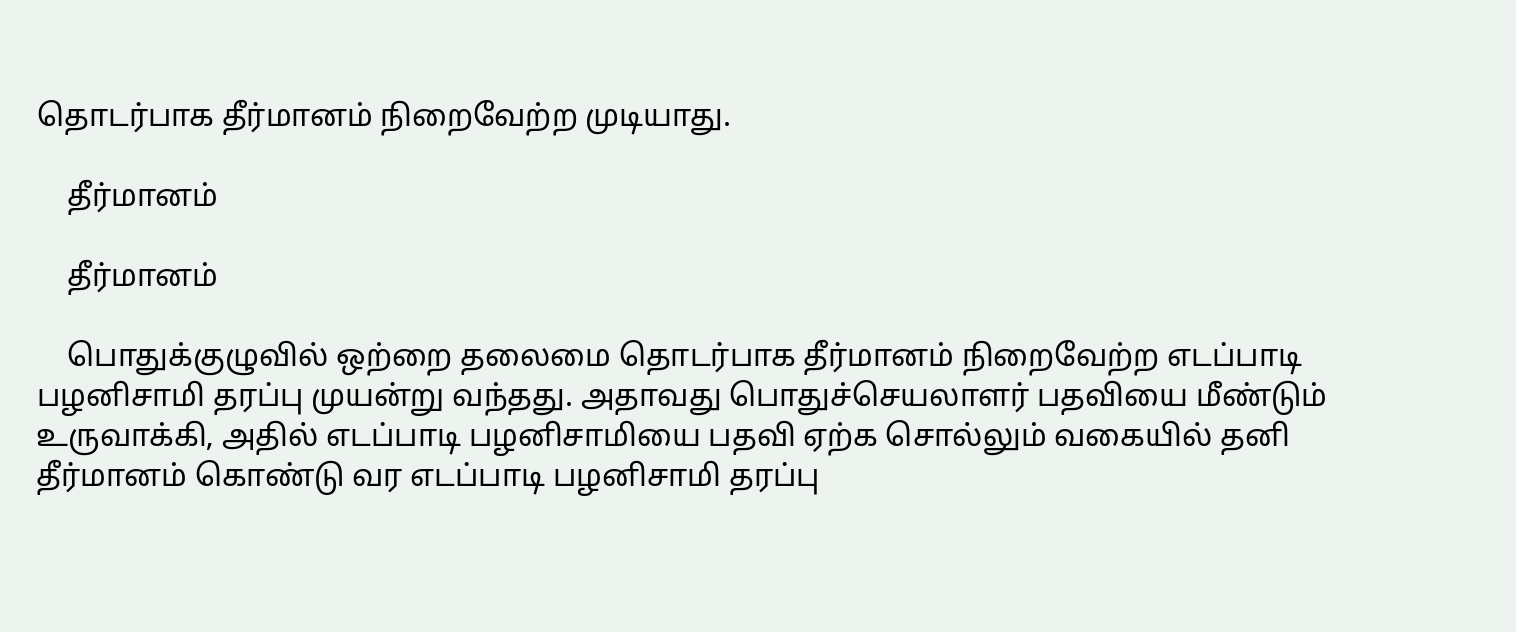தொடர்பாக தீர்மானம் நிறைவேற்ற முடியாது.

    தீர்மானம்

    தீர்மானம்

    பொதுக்குழுவில் ஒற்றை தலைமை தொடர்பாக தீர்மானம் நிறைவேற்ற எடப்பாடி பழனிசாமி தரப்பு முயன்று வந்தது. அதாவது பொதுச்செயலாளர் பதவியை மீண்டும் உருவாக்கி, அதில் எடப்பாடி பழனிசாமியை பதவி ஏற்க சொல்லும் வகையில் தனி தீர்மானம் கொண்டு வர எடப்பாடி பழனிசாமி தரப்பு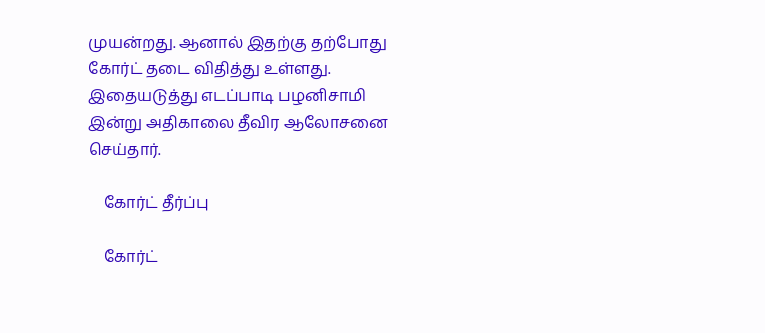முயன்றது. ஆனால் இதற்கு தற்போது கோர்ட் தடை விதித்து உள்ளது. இதையடுத்து எடப்பாடி பழனிசாமி இன்று அதிகாலை தீவிர ஆலோசனை செய்தார்.

    கோர்ட் தீர்ப்பு

    கோர்ட்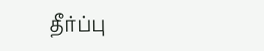தீர்ப்பு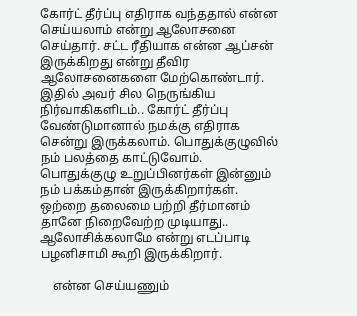கோர்ட் தீர்ப்பு எதிராக வந்ததால் என்ன செய்யலாம் என்று ஆலோசனை செய்தார். சட்ட ரீதியாக என்ன ஆப்சன் இருக்கிறது என்று தீவிர ஆலோசனைகளை மேற்கொண்டார். இதில் அவர் சில நெருங்கிய நிர்வாகிகளிடம்.. கோர்ட் தீர்ப்பு வேண்டுமானால் நமக்கு எதிராக சென்று இருக்கலாம். பொதுக்குழுவில் நம் பலத்தை காட்டுவோம். பொதுக்குழு உறுப்பினர்கள் இன்னும் நம் பக்கம்தான் இருக்கிறார்கள். ஒற்றை தலைமை பற்றி தீர்மானம் தானே நிறைவேற்ற முடியாது.. ஆலோசிக்கலாமே என்று எடப்பாடி பழனிசாமி கூறி இருக்கிறார்.

    என்ன செய்யணும்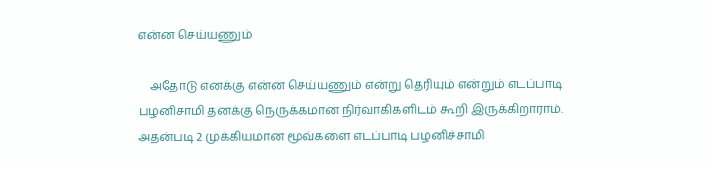என்ன செய்யணும்

    அதோடு எனக்கு என்ன செய்யணும் என்று தெரியும் என்றும் எடப்பாடி பழனிசாமி தனக்கு நெருக்கமான நிர்வாகிகளிடம் கூறி இருக்கிறாராம். அதன்படி 2 முக்கியமான மூவ்களை எடப்பாடி பழனிச்சாமி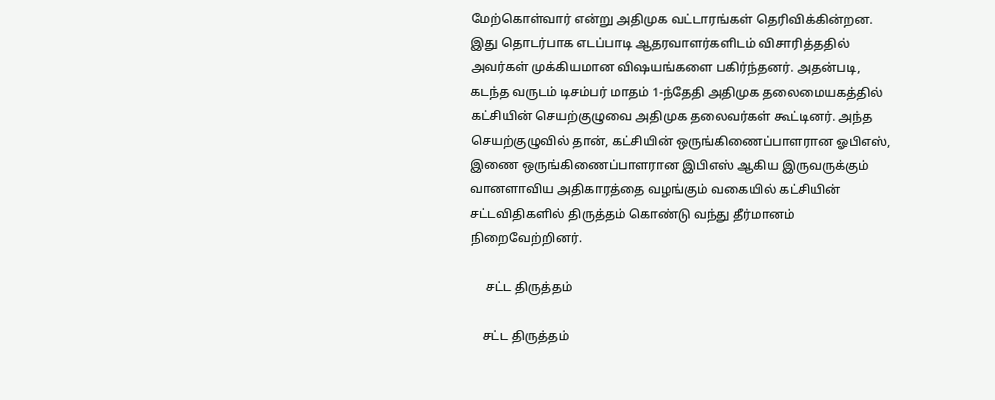மேற்கொள்வார் என்று அதிமுக வட்டாரங்கள் தெரிவிக்கின்றன. இது தொடர்பாக எடப்பாடி ஆதரவாளர்களிடம் விசாரித்ததில் அவர்கள் முக்கியமான விஷயங்களை பகிர்ந்தனர். அதன்படி, கடந்த வருடம் டிசம்பர் மாதம் 1-ந்தேதி அதிமுக தலைமையகத்தில் கட்சியின் செயற்குழுவை அதிமுக தலைவர்கள் கூட்டினர். அந்த செயற்குழுவில் தான், கட்சியின் ஒருங்கிணைப்பாளரான ஓபிஎஸ், இணை ஒருங்கிணைப்பாளரான இபிஎஸ் ஆகிய இருவருக்கும் வானளாவிய அதிகாரத்தை வழங்கும் வகையில் கட்சியின் சட்டவிதிகளில் திருத்தம் கொண்டு வந்து தீர்மானம் நிறைவேற்றினர்.

     சட்ட திருத்தம்

    சட்ட திருத்தம்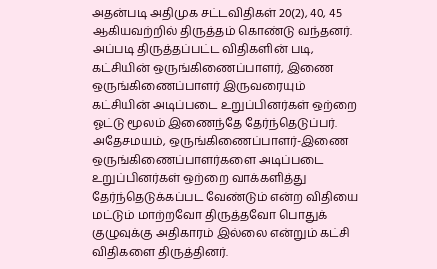அதன்படி அதிமுக சட்டவிதிகள் 20(2), 40, 45 ஆகியவற்றில் திருத்தம் கொண்டு வந்தனர். அப்படி திருத்தப்பட்ட விதிகளின் படி, கட்சியின் ஒருங்கிணைப்பாளர், இணை ஒருங்கிணைப்பாளர் இருவரையும் கட்சியின் அடிப்படை உறுப்பினர்கள் ஒற்றை ஓட்டு மூலம் இணைந்தே தேர்ந்தெடுப்பர். அதேசமயம், ஒருங்கிணைப்பாளர்-இணை ஒருங்கிணைப்பாளர்களை அடிப்படை உறுப்பினர்கள் ஒற்றை வாக்களித்து தேர்ந்தெடுக்கப்பட வேண்டும் என்ற விதியை மட்டும் மாற்றவோ திருத்தவோ பொதுக் குழுவுக்கு அதிகாரம் இல்லை என்றும் கட்சி விதிகளை திருத்தினர்.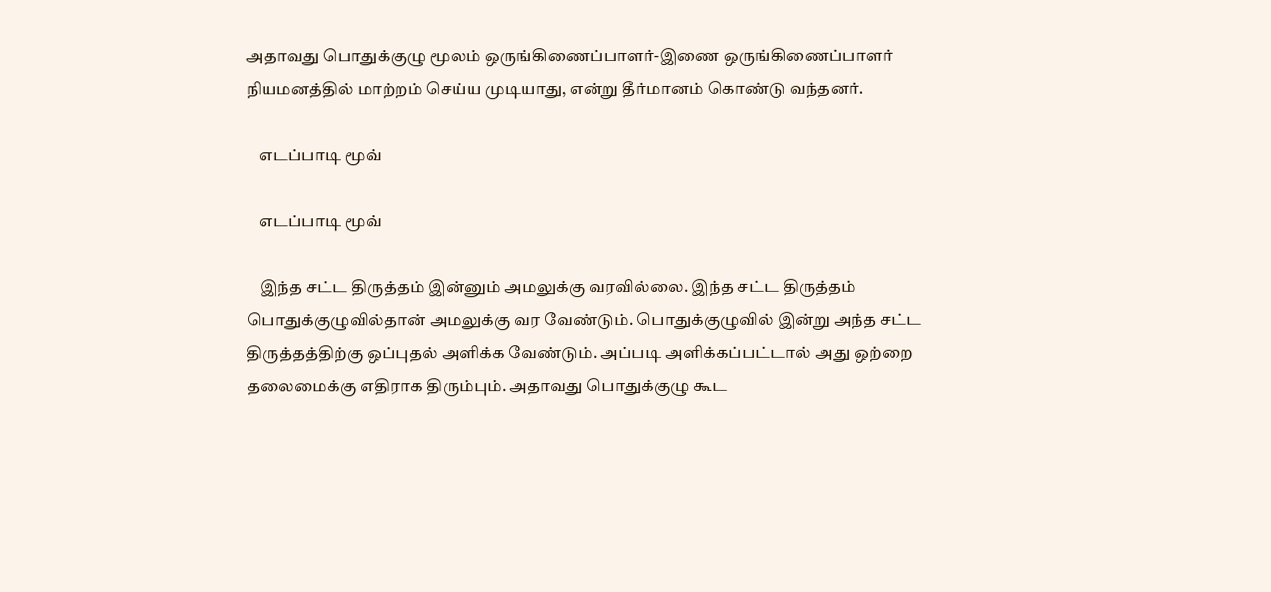அதாவது பொதுக்குழு மூலம் ஒருங்கிணைப்பாளர்-இணை ஒருங்கிணைப்பாளர் நியமனத்தில் மாற்றம் செய்ய முடியாது, என்று தீர்மானம் கொண்டு வந்தனர்.

    எடப்பாடி மூவ்

    எடப்பாடி மூவ்

    இந்த சட்ட திருத்தம் இன்னும் அமலுக்கு வரவில்லை. இந்த சட்ட திருத்தம் பொதுக்குழுவில்தான் அமலுக்கு வர வேண்டும். பொதுக்குழுவில் இன்று அந்த சட்ட திருத்தத்திற்கு ஒப்புதல் அளிக்க வேண்டும். அப்படி அளிக்கப்பட்டால் அது ஒற்றை தலைமைக்கு எதிராக திரும்பும். அதாவது பொதுக்குழு கூட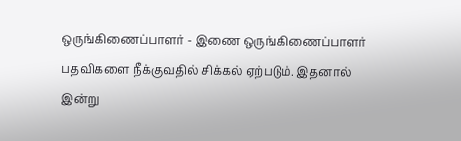ஒருங்கிணைப்பாளர் - இணை ஒருங்கிணைப்பாளர் பதவிகளை நீக்குவதில் சிக்கல் ஏற்படும். இதனால் இன்று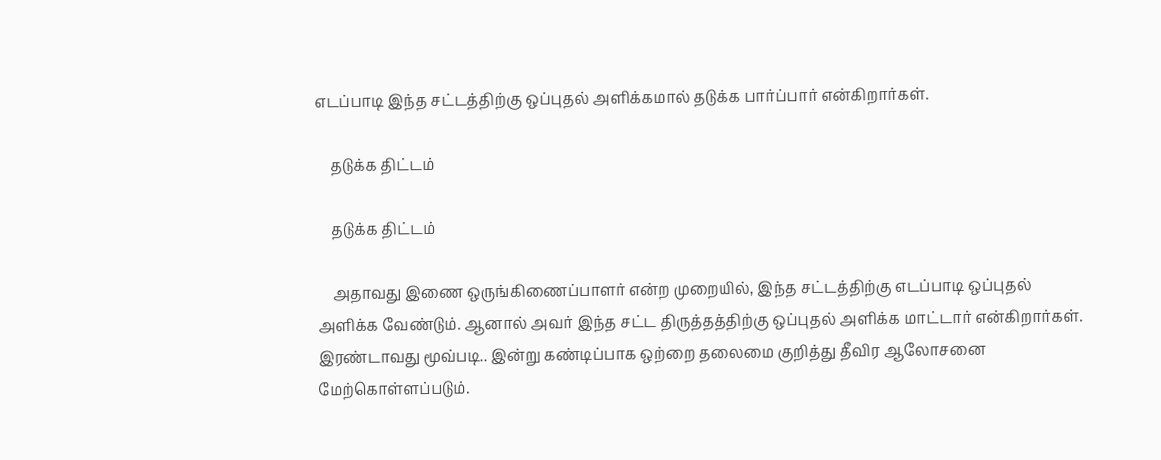எடப்பாடி இந்த சட்டத்திற்கு ஒப்புதல் அளிக்கமால் தடுக்க பார்ப்பார் என்கிறார்கள்.

    தடுக்க திட்டம்

    தடுக்க திட்டம்

    அதாவது இணை ஒருங்கிணைப்பாளர் என்ற முறையில், இந்த சட்டத்திற்கு எடப்பாடி ஒப்புதல் அளிக்க வேண்டும். ஆனால் அவர் இந்த சட்ட திருத்தத்திற்கு ஒப்புதல் அளிக்க மாட்டார் என்கிறார்கள். இரண்டாவது மூவ்படி.. இன்று கண்டிப்பாக ஒற்றை தலைமை குறித்து தீவிர ஆலோசனை மேற்கொள்ளப்படும்.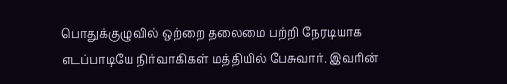பொதுக்குழுவில் ஒற்றை தலைமை பற்றி நேரடியாக எடப்பாடியே நிர்வாகிகள் மத்தியில் பேசுவார். இவரின்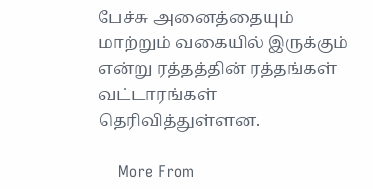பேச்சு அனைத்தையும் மாற்றும் வகையில் இருக்கும் என்று ரத்தத்தின் ரத்தங்கள் வட்டாரங்கள் தெரிவித்துள்ளன.

    More From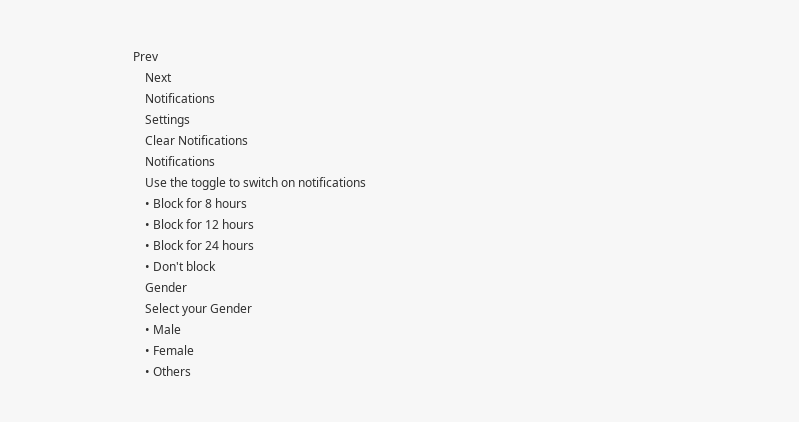Prev
    Next
    Notifications
    Settings
    Clear Notifications
    Notifications
    Use the toggle to switch on notifications
    • Block for 8 hours
    • Block for 12 hours
    • Block for 24 hours
    • Don't block
    Gender
    Select your Gender
    • Male
    • Female
    • Others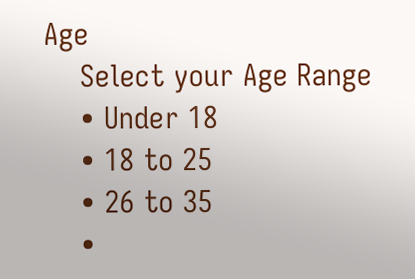Age
    Select your Age Range
    • Under 18
    • 18 to 25
    • 26 to 35
    •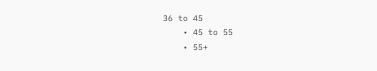36 to 45
    • 45 to 55
    • 55+